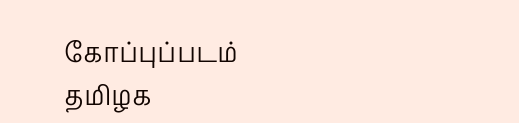கோப்புப்படம்
தமிழக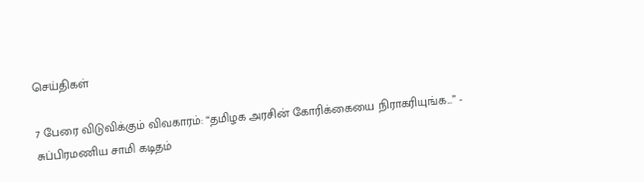செய்திகள்

7 பேரை விடுவிக்கும் விவகாரம்: “தமிழக அரசின் கோரிக்கையை நிராகரியுங்க...” - சுப்பிரமணிய சாமி கடிதம்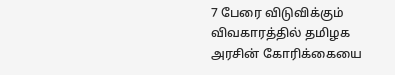7 பேரை விடுவிக்கும் விவகாரத்தில் தமிழக அரசின் கோரிக்கையை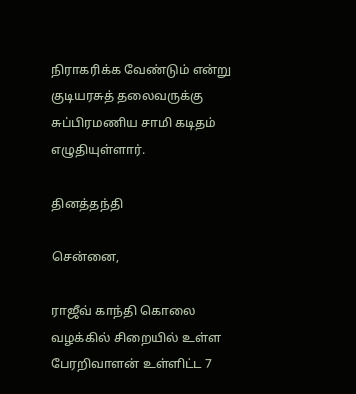நிராகரிக்க வேண்டும் என்று குடியரசுத் தலைவருக்கு சுப்பிரமணிய சாமி கடிதம் எழுதியுள்ளார்.

தினத்தந்தி

சென்னை,

ராஜீவ் காந்தி கொலை வழக்கில் சிறையில் உள்ள பேரறிவாளன் உள்ளிட்ட 7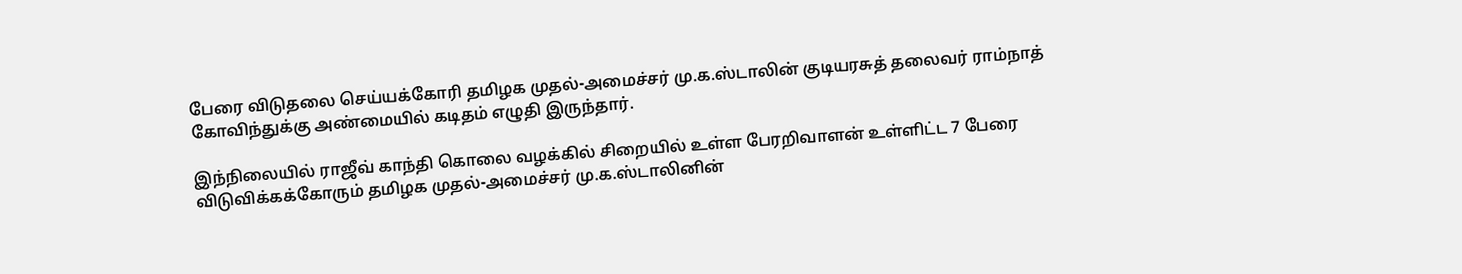பேரை விடுதலை செய்யக்கோரி தமிழக முதல்-அமைச்சர் மு.க.ஸ்டாலின் குடியரசுத் தலைவர் ராம்நாத் கோவிந்துக்கு அண்மையில் கடிதம் எழுதி இருந்தார்.

இந்நிலையில் ராஜீவ் காந்தி கொலை வழக்கில் சிறையில் உள்ள பேரறிவாளன் உள்ளிட்ட 7 பேரை விடுவிக்கக்கோரும் தமிழக முதல்-அமைச்சர் மு.க.ஸ்டாலினின்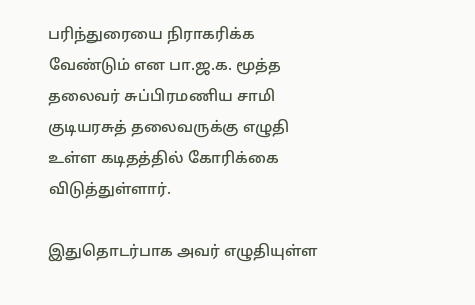பரிந்துரையை நிராகரிக்க வேண்டும் என பா.ஜ.க. மூத்த தலைவர் சுப்பிரமணிய சாமி குடியரசுத் தலைவருக்கு எழுதி உள்ள கடிதத்தில் கோரிக்கை விடுத்துள்ளார்.

இதுதொடர்பாக அவர் எழுதியுள்ள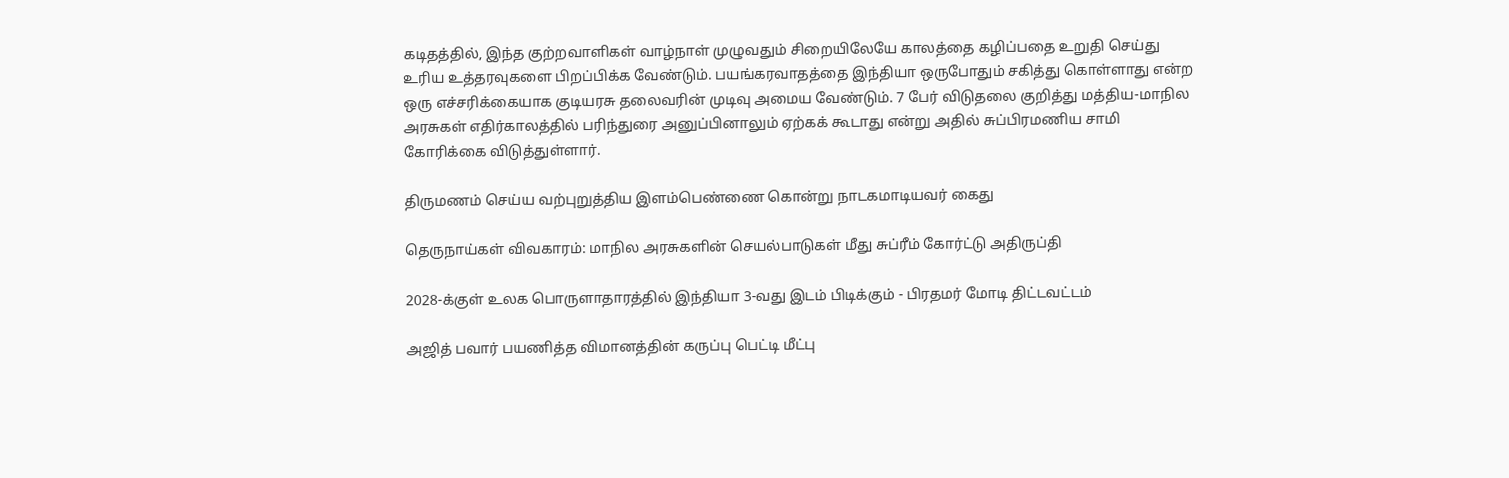கடிதத்தில், இந்த குற்றவாளிகள் வாழ்நாள் முழுவதும் சிறையிலேயே காலத்தை கழிப்பதை உறுதி செய்து உரிய உத்தரவுகளை பிறப்பிக்க வேண்டும். பயங்கரவாதத்தை இந்தியா ஒருபோதும் சகித்து கொள்ளாது என்ற ஒரு எச்சரிக்கையாக குடியரசு தலைவரின் முடிவு அமைய வேண்டும். 7 பேர் விடுதலை குறித்து மத்திய-மாநில அரசுகள் எதிர்காலத்தில் பரிந்துரை அனுப்பினாலும் ஏற்கக் கூடாது என்று அதில் சுப்பிரமணிய சாமி கோரிக்கை விடுத்துள்ளார்.

திருமணம் செய்ய வற்புறுத்திய இளம்பெண்ணை கொன்று நாடகமாடியவர் கைது

தெருநாய்கள் விவகாரம்: மாநில அரசுகளின் செயல்பாடுகள் மீது சுப்ரீம் கோர்ட்டு அதிருப்தி

2028-க்குள் உலக பொருளாதாரத்தில் இந்தியா 3-வது இடம் பிடிக்கும் - பிரதமர் மோடி திட்டவட்டம்

அஜித் பவார் பயணித்த விமானத்தின் கருப்பு பெட்டி மீட்பு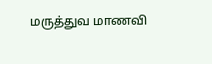மருத்துவ மாணவி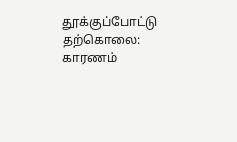தூக்குப்போட்டு தற்கொலை: காரணம்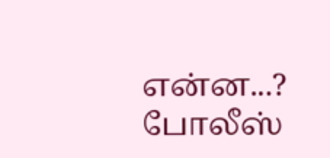என்ன...? போலீஸ்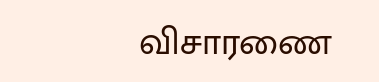விசாரணை